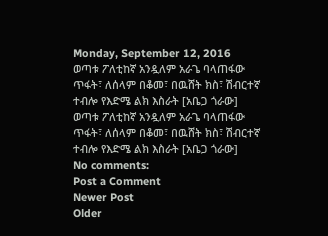Monday, September 12, 2016
ወጣቱ ፖለቲከኛ አንዷለም አራጌ ባላጠፋው ጥፋት፣ ለሰላም በቆመ፣ በዉሸት ክስ፣ ሽብርተኛ ተብሎ የእድሜ ልክ እስራት [አቤጋ ጎራው]
ወጣቱ ፖለቲከኛ አንዷለም አራጌ ባላጠፋው ጥፋት፣ ለሰላም በቆመ፣ በዉሸት ክስ፣ ሽብርተኛ ተብሎ የእድሜ ልክ እስራት [አቤጋ ጎራው]
No comments:
Post a Comment
Newer Post
Older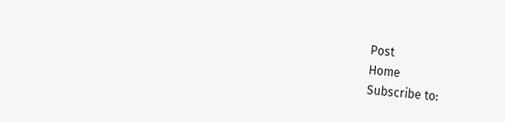Post
Home
Subscribe to: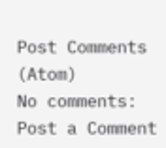Post Comments (Atom)
No comments:
Post a Comment